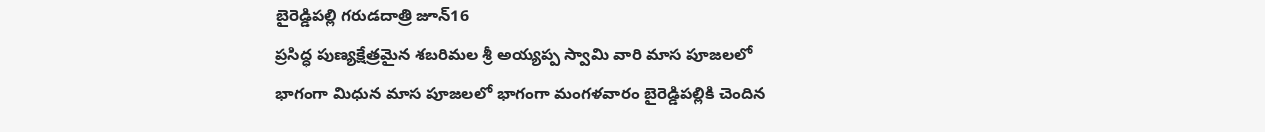బైరెడ్డిపల్లి గరుడదాత్రి జూన్16
ప్రసిద్ధ పుణ్యక్షేత్రమైన శబరిమల శ్రీ అయ్యప్ప స్వామి వారి మాస పూజలలో భాగంగా మిధున మాస పూజలలో భాగంగా మంగళవారం బైరెడ్డిపల్లికి చెందిన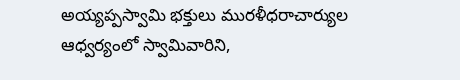అయ్యప్పస్వామి భక్తులు మురళీధరాచార్యుల ఆధ్వర్యంలో స్వామివారిని,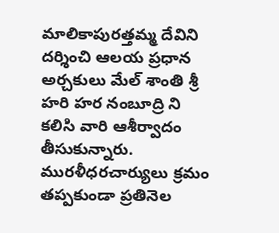మాలికాపురత్తమ్మ దేవిని దర్శించి ఆలయ ప్రధాన అర్చకులు మేల్ శాంతి శ్రీ హరి హర నంబూద్రి ని కలిసి వారి ఆశీర్వాదం తీసుకున్నారు. మురళీధరచార్యులు క్రమం తప్పకుండా ప్రతినెల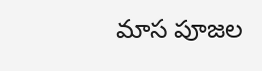మాస పూజల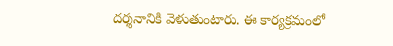దర్శనానికి వెళుతుంటారు. ఈ కార్యక్రమంలో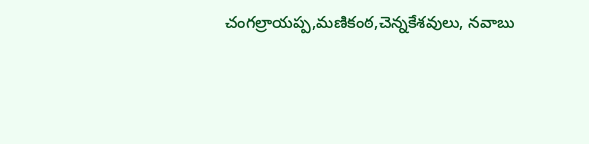చంగల్రాయప్ప,మణికంఠ,చెన్నకేశవులు, నవాబు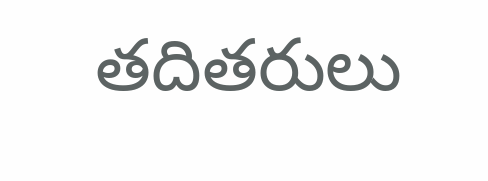తదితరులు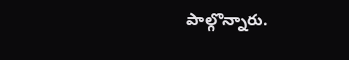పాల్గొన్నారు.